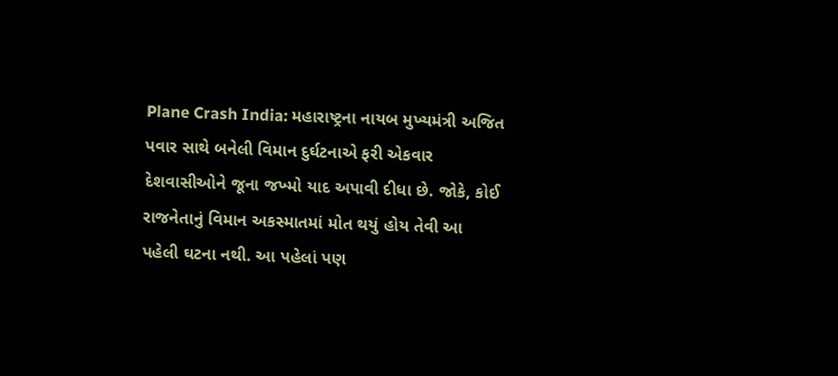Plane Crash India: મહારાષ્ટ્રના નાયબ મુખ્યમંત્રી અજિત પવાર સાથે બનેલી વિમાન દુર્ઘટનાએ ફરી એકવાર દેશવાસીઓને જૂના જખ્મો યાદ અપાવી દીધા છે. જોકે, કોઈ રાજનેતાનું વિમાન અકસ્માતમાં મોત થયું હોય તેવી આ પહેલી ઘટના નથી. આ પહેલાં પણ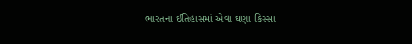ભારતના ઈતિહાસમાં એવા ઘણા કિસ્સા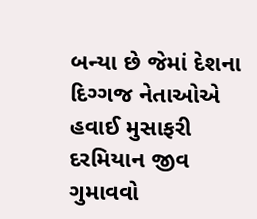બન્યા છે જેમાં દેશના દિગ્ગજ નેતાઓએ હવાઈ મુસાફરી દરમિયાન જીવ ગુમાવવો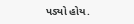પડ્યો હોય.